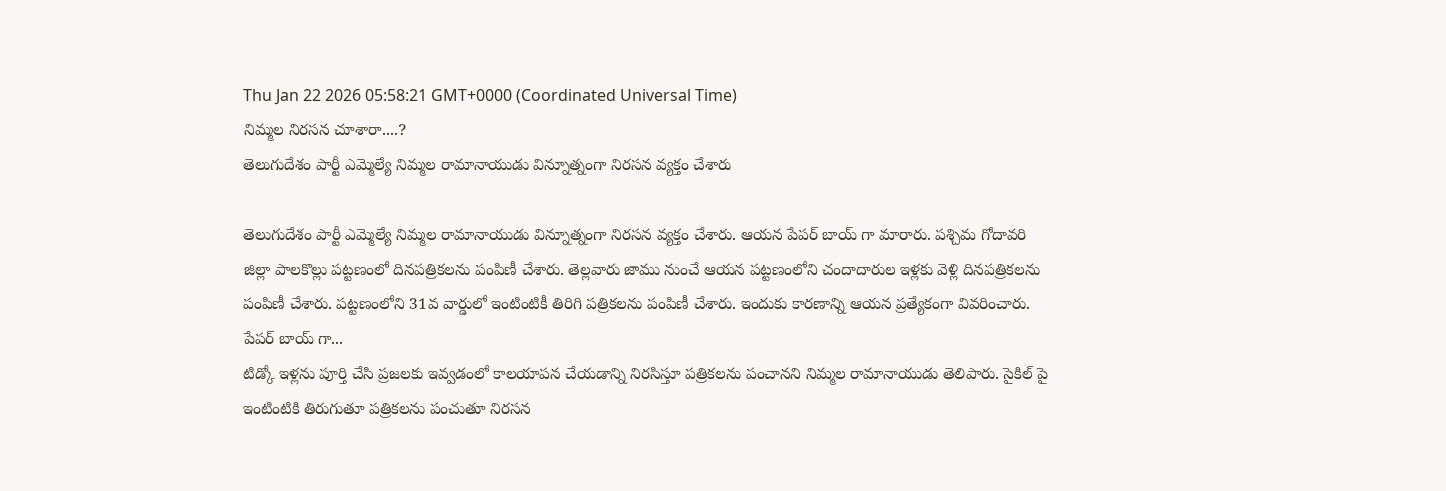Thu Jan 22 2026 05:58:21 GMT+0000 (Coordinated Universal Time)
నిమ్మల నిరసన చూశారా....?
తెలుగుదేశం పార్టీ ఎమ్మెల్యే నిమ్మల రామానాయుడు విన్నూత్నంగా నిరసన వ్యక్తం చేశారు

తెలుగుదేశం పార్టీ ఎమ్మెల్యే నిమ్మల రామానాయుడు విన్నూత్నంగా నిరసన వ్యక్తం చేశారు. ఆయన పేపర్ బాయ్ గా మారారు. పశ్చిమ గోదావరి జిల్లా పాలకొల్లు పట్టణంలో దినపత్రికలను పంపిణీ చేశారు. తెల్లవారు జాము నుంచే ఆయన పట్టణంలోని చందాదారుల ఇళ్లకు వెళ్లి దినపత్రికలను పంపిణీ చేశారు. పట్టణంలోని 31వ వార్డులో ఇంటింటికీ తిరిగి పత్రికలను పంపిణీ చేశారు. ఇందుకు కారణాన్ని ఆయన ప్రత్యేకంగా వివరించారు.
పేపర్ బాయ్ గా...
టిడ్కో ఇళ్లను పూర్తి చేసి ప్రజలకు ఇవ్వడంలో కాలయాపన చేయడాన్ని నిరసిస్తూ పత్రికలను పంచానని నిమ్మల రామానాయుడు తెలిపారు. సైకిల్ పై ఇంటింటికి తిరుగుతూ పత్రికలను పంచుతూ నిరసన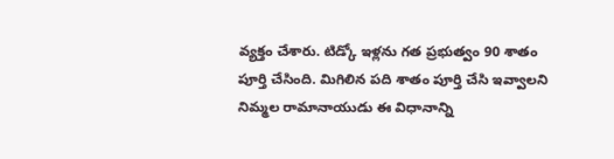వ్యక్తం చేశారు. టిడ్కో ఇళ్లను గత ప్రభుత్వం 90 శాతం పూర్తి చేసింది. మిగిలిన పది శాతం పూర్తి చేసి ఇవ్వాలని నిమ్మల రామానాయుడు ఈ విధానాన్ని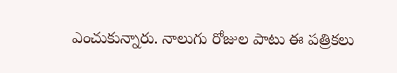ఎంచుకున్నారు. నాలుగు రోజుల పాటు ఈ పత్రికలు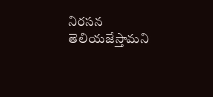నిరసన తెలియజేస్తామని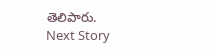తెలిపారు.
Next Story